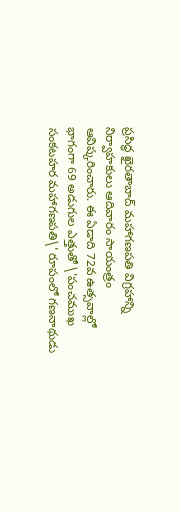ప్రసిద్ధ ఖైరతాబాద్ మహాగణపతి విగ్రహాన్ని నిర్వాహకులు ఆదివారం సాయంత్రం ఆవిష్కరించారు. ఈ ఏడాది 72వ ఉత్సవాల్లో భాగంగా 69 అడుగుల ఎత్తుతో \'పంచముఖ సంకటహర మహాగణపతి\' రూపంలో గణనాథుడు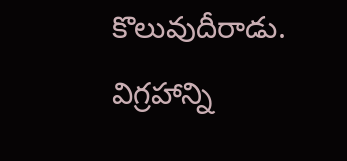కొలువుదీరాడు. విగ్రహాన్ని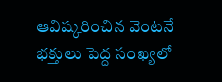ఆవిష్కరించిన వెంటనే భక్తులు పెద్ద సంఖ్యలో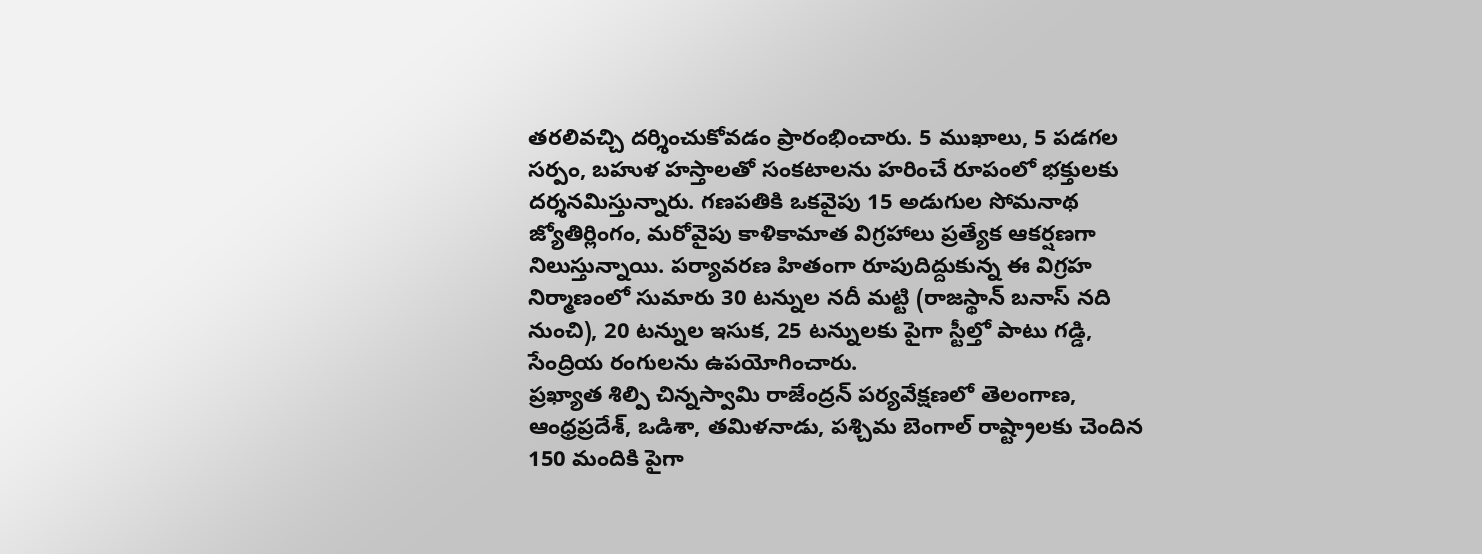తరలివచ్చి దర్శించుకోవడం ప్రారంభించారు. 5 ముఖాలు, 5 పడగల సర్పం, బహుళ హస్తాలతో సంకటాలను హరించే రూపంలో భక్తులకు దర్శనమిస్తున్నారు. గణపతికి ఒకవైపు 15 అడుగుల సోమనాథ జ్యోతిర్లింగం, మరోవైపు కాళికామాత విగ్రహాలు ప్రత్యేక ఆకర్షణగా నిలుస్తున్నాయి. పర్యావరణ హితంగా రూపుదిద్దుకున్న ఈ విగ్రహ నిర్మాణంలో సుమారు 30 టన్నుల నదీ మట్టి (రాజస్థాన్ బనాస్ నది నుంచి), 20 టన్నుల ఇసుక, 25 టన్నులకు పైగా స్టీల్తో పాటు గడ్డి, సేంద్రియ రంగులను ఉపయోగించారు.
ప్రఖ్యాత శిల్పి చిన్నస్వామి రాజేంద్రన్ పర్యవేక్షణలో తెలంగాణ, ఆంధ్రప్రదేశ్, ఒడిశా, తమిళనాడు, పశ్చిమ బెంగాల్ రాష్ట్రాలకు చెందిన 150 మందికి పైగా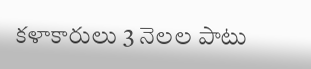కళాకారులు 3 నెలల పాటు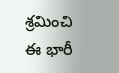శ్రమించి ఈ భారీ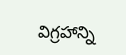విగ్రహాన్ని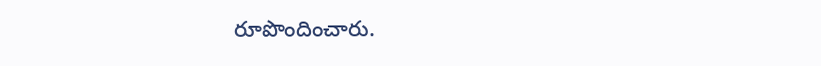రూపొందించారు.